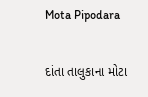Mota Pipodara

દાંતા તાલુકાના મોટા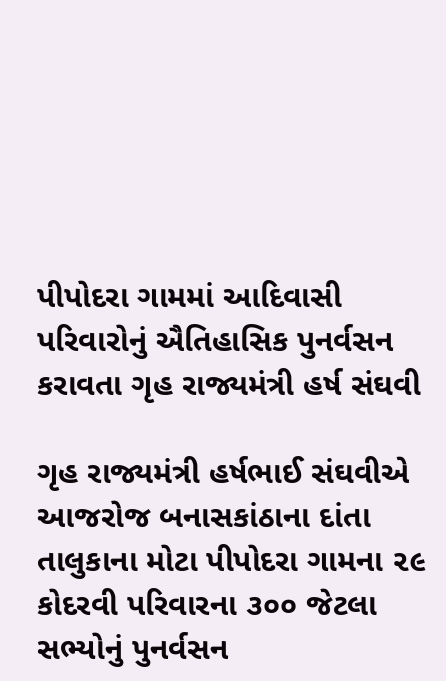પીપોદરા ગામમાં આદિવાસી પરિવારોનું ઐતિહાસિક પુનર્વસન કરાવતા ગૃહ રાજ્યમંત્રી હર્ષ સંઘવી

ગૃહ રાજ્યમંત્રી હર્ષભાઈ સંઘવીએ આજરોજ બનાસકાંઠાના દાંતા તાલુકાના મોટા પીપોદરા ગામના ૨૯ કોદરવી પરિવારના ૩૦૦ જેટલા સભ્યોનું પુનર્વસન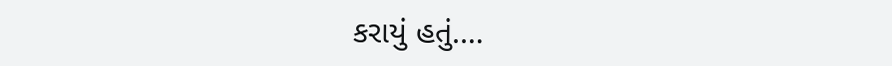કરાયું હતું.…